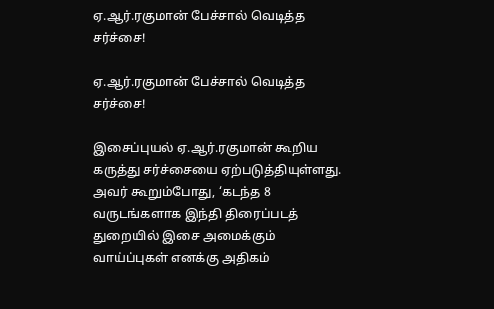ஏ.ஆர்.ரகுமான் பேச்சால் வெடித்த சர்ச்சை!

ஏ.ஆர்.ரகுமான் பேச்சால் வெடித்த சர்ச்சை!

இசைப்புயல் ஏ.ஆர்.ரகுமான் கூறிய கருத்து சர்ச்சையை ஏற்படுத்தியுள்ளது. அவர் கூறும்போது, ‘கடந்த 8 வருடங்களாக இந்தி திரைப்படத் துறையில் இசை அமைக்கும் வாய்ப்புகள் எனக்கு அதிகம்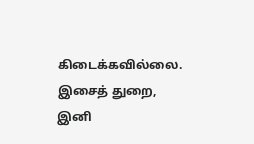கிடைக்கவில்லை. இசைத் துறை, இனி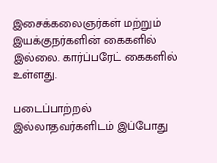இசைக்கலைஞர்கள் மற்றும் இயக்குநர்களின் கைகளில் இல்லை. கார்ப்பரேட் கைகளில் உள்ளது.

படைப்பாற்றல் இல்லாதவர்களிடம் இப்போது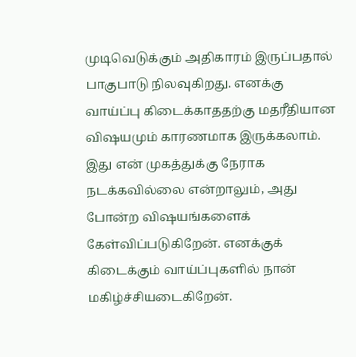முடிவெடுக்கும் அதிகாரம் இருப்பதால் பாகுபாடு நிலவுகிறது. எனக்கு வாய்ப்பு கிடைக்காததற்கு மதரீதியான விஷயமும் காரணமாக இருக்கலாம். இது என் முகத்துக்கு நேராக நடக்கவில்லை என்றாலும், அது போன்ற விஷயங்களைக் கேள்விப்படுகிறேன். எனக்குக் கிடைக்கும் வாய்ப்புகளில் நான் மகிழ்ச்சியடைகிறேன்.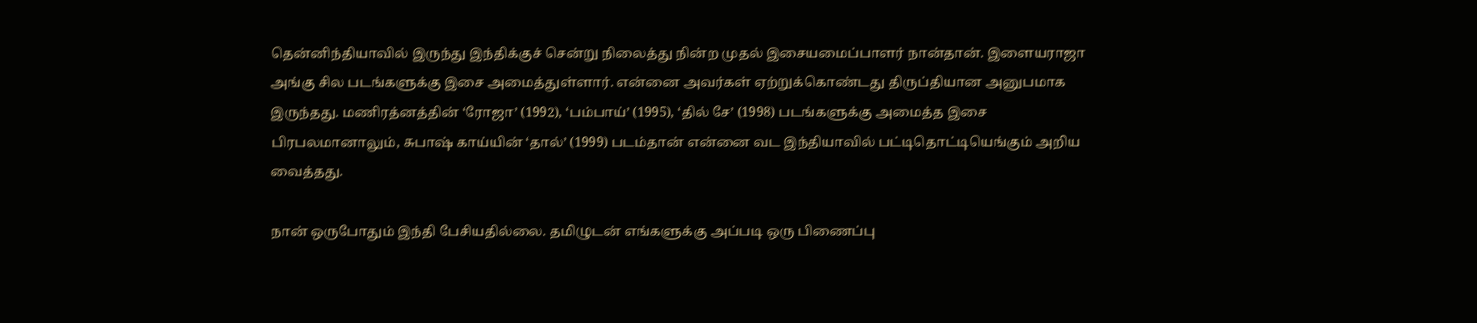தென்னிந்தியாவில் இருந்து இந்திக்குச் சென்று நிலைத்து நின்ற முதல் இசையமைப்பாளர் நான்தான். இளையராஜா அங்கு சில படங்களுக்கு இசை அமைத்துள்ளார். என்னை அவர்கள் ஏற்றுக்கொண்டது திருப்தியான அனுபமாக இருந்தது. மணிரத்னத்தின் ‘ரோஜா’ (1992), ‘பம்பாய்’ (1995), ‘தில் சே’ (1998) படங்களுக்கு அமைத்த இசை பிரபலமானாலும், சுபாஷ் காய்யின் ‘தால்’ (1999) படம்தான் என்னை வட இந்தியாவில் பட்டிதொட்டியெங்கும் அறிய வைத்தது.

நான் ஒருபோதும் இந்தி பேசியதில்லை. தமிழுடன் எங்களுக்கு அப்படி ஒரு பிணைப்பு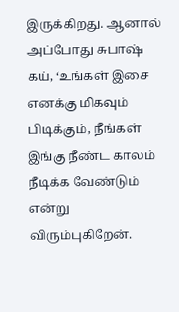இருக்கிறது. ஆனால் அப்போது சுபாஷ் கய், ‘உங்கள் இசை எனக்கு மிகவும் பிடிக்கும், நீங்கள் இங்கு நீண்ட காலம் நீடிக்க வேண்டும் என்று விரும்புகிறேன்.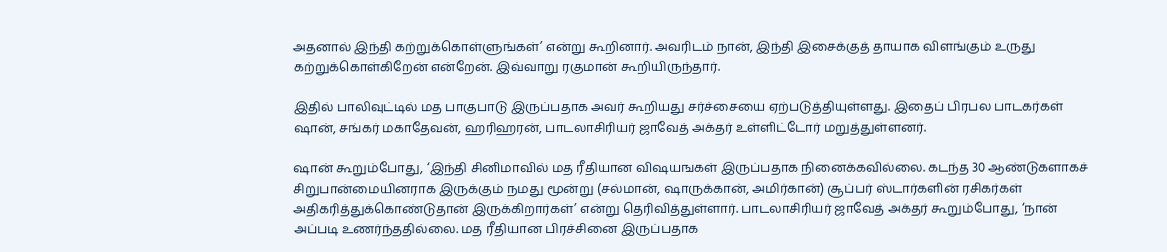அதனால் இந்தி கற்றுக்கொள்ளுங்கள்’ என்று கூறினார். அவரிடம் நான், இந்தி இசைக்குத் தாயாக விளங்கும் உருது கற்றுக்கொள்கிறேன் என்றேன். இவ்வாறு ரகுமான் கூறியிருந்தார்.

இதில் பாலிவுட்டில் மத பாகுபாடு இருப்பதாக அவர் கூறியது சர்ச்சையை ஏற்படுத்தியுள்ளது. இதைப் பிரபல பாடகர்கள் ஷான், சங்கர் மகாதேவன், ஹரிஹரன், பாடலாசிரியர் ஜாவேத் அக்தர் உள்ளிட்டோர் மறுத்துள்ளனர்.

ஷான் கூறும்போது, ‘இந்தி சினிமாவில் மத ரீதியான விஷயஙகள் இருப்பதாக நினைக்கவில்லை. கடந்த 30 ஆண்டுகளாகச் சிறுபான்மையினராக இருக்கும் நமது மூன்று (சல்மான், ஷாருக்கான், அமிர்கான்) சூப்பர் ஸ்டார்களின் ரசிகர்கள் அதிகரித்துக்கொண்டுதான் இருக்கிறார்கள்’ என்று தெரிவித்துள்ளார். பாடலாசிரியர் ஜாவேத் அக்தர் கூறும்போது, ‘நான் அப்படி உணர்ந்ததில்லை. மத ரீதியான பிரச்சினை இருப்பதாக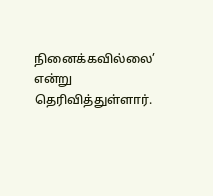நினைக்கவில்லை’ என்று தெரிவித்துள்ளார்.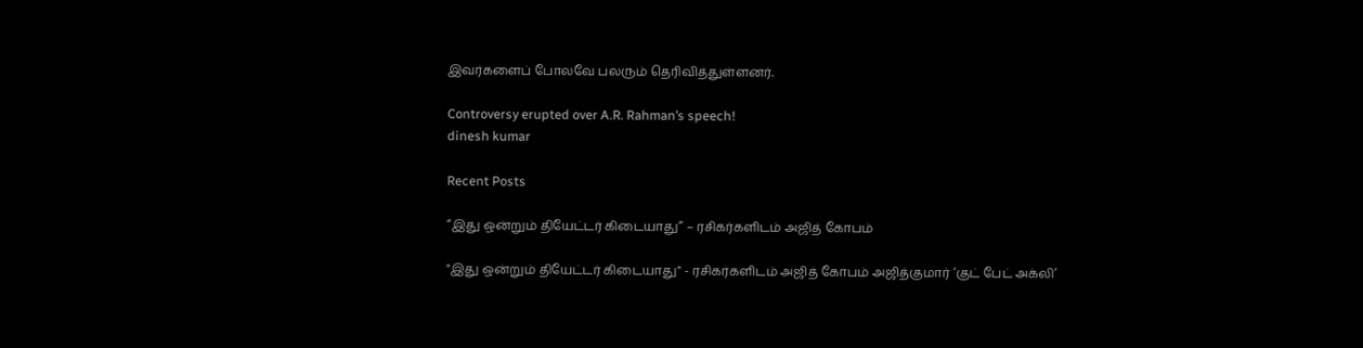இவர்களைப் போலவே பலரும் தெரிவித்துள்ளனர்.

Controversy erupted over A.R. Rahman’s speech!
dinesh kumar

Recent Posts

“இது ஒன்றும் தியேட்டர் கிடையாது” – ரசிகர்களிடம் அஜித் கோபம்

"இது ஒன்றும் தியேட்டர் கிடையாது" - ரசிகர்களிடம் அஜித் கோபம் அஜித்குமார் ‘குட் பேட் அக்லி’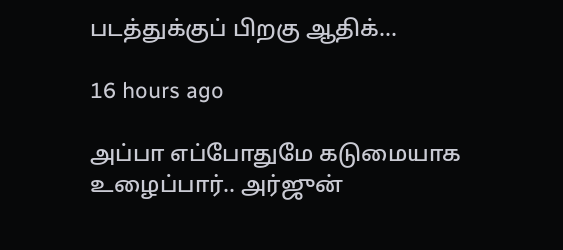படத்துக்குப் பிறகு ஆதிக்…

16 hours ago

அப்பா எப்போதுமே கடுமையாக உழைப்பார்.. அர்ஜுன்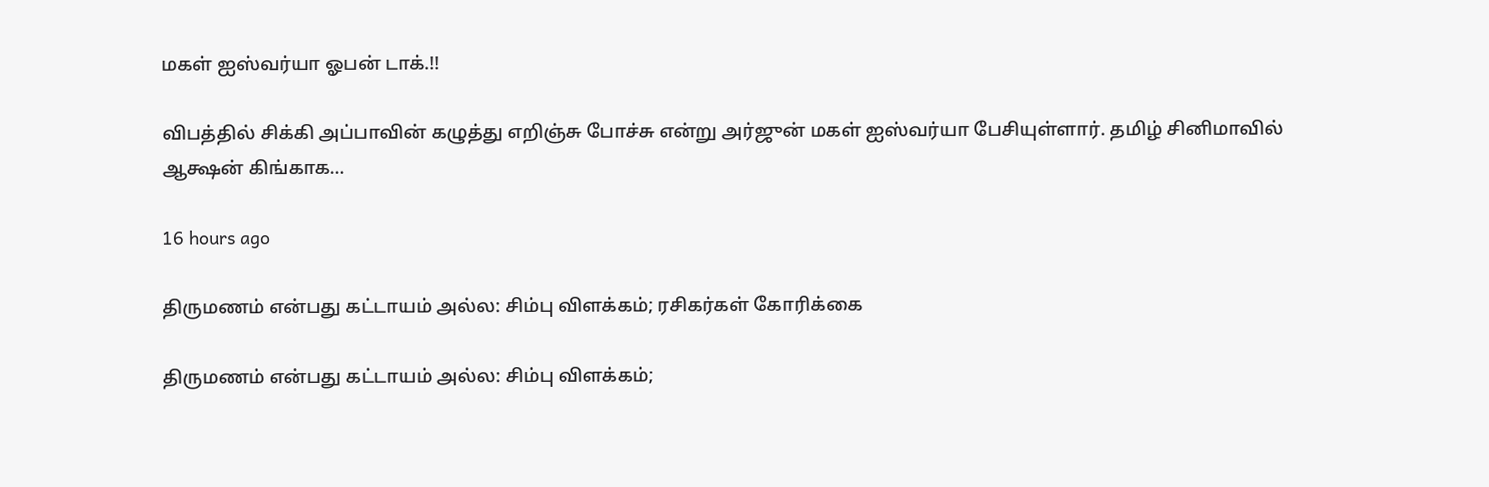மகள் ஐஸ்வர்யா ஓபன் டாக்.!!

விபத்தில் சிக்கி அப்பாவின் கழுத்து எறிஞ்சு போச்சு என்று அர்ஜுன் மகள் ஐஸ்வர்யா பேசியுள்ளார். தமிழ் சினிமாவில் ஆக்ஷன் கிங்காக…

16 hours ago

திருமணம் என்பது கட்டாயம் அல்ல: சிம்பு விளக்கம்; ரசிகர்கள் கோரிக்கை

திருமணம் என்பது கட்டாயம் அல்ல: சிம்பு விளக்கம்;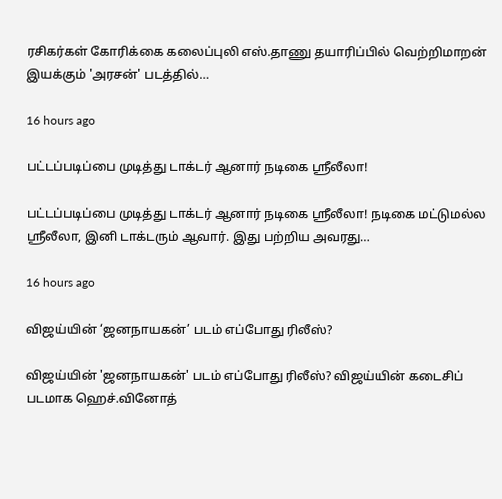ரசிகர்கள் கோரிக்கை கலைப்புலி எஸ்.தாணு தயாரிப்பில் வெற்றிமாறன் இயக்கும் 'அரசன்' படத்தில்…

16 hours ago

பட்டப்படிப்பை முடித்து டாக்டர் ஆனார் நடிகை ஸ்ரீலீலா!

பட்டப்படிப்பை முடித்து டாக்டர் ஆனார் நடிகை ஸ்ரீலீலா! நடிகை மட்டுமல்ல ஸ்ரீலீலா, இனி டாக்டரும் ஆவார். இது பற்றிய அவரது…

16 hours ago

விஜய்யின் ‘ஜனநாயகன்’ படம் எப்போது ரிலீஸ்?

விஜய்யின் 'ஜனநாயகன்' படம் எப்போது ரிலீஸ்? விஜய்யின் கடைசிப் படமாக ஹெச்.வினோத்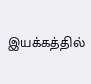இயக்கத்தில்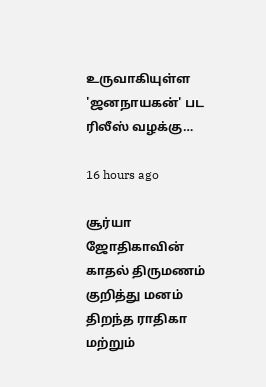உருவாகியுள்ள 'ஜனநாயகன்' பட ரிலீஸ் வழக்கு…

16 hours ago

சூர்யா ஜோதிகாவின் காதல் திருமணம் குறித்து மனம் திறந்த ராதிகா மற்றும்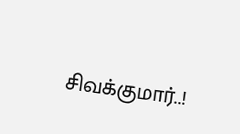சிவக்குமார்..!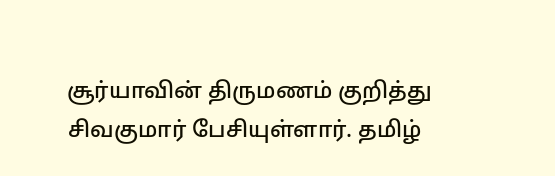சூர்யாவின் திருமணம் குறித்து சிவகுமார் பேசியுள்ளார். தமிழ்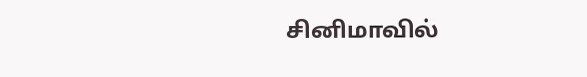சினிமாவில்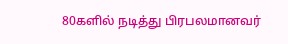80களில் நடித்து பிரபலமானவர்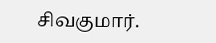சிவகுமார்.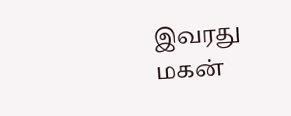இவரது மகன்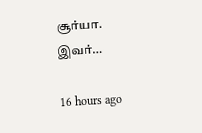சூர்யா. இவர்…

16 hours ago